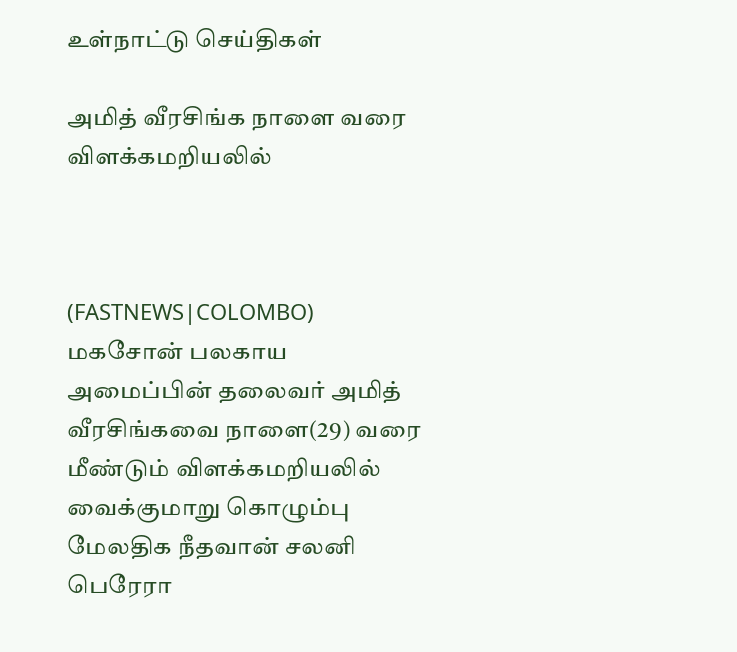உள்நாட்டு செய்திகள்

அமித் வீரசிங்க நாளை வரை விளக்கமறியலில்



(FASTNEWS|COLOMBO) மகசோன் பலகாய அமைப்பின் தலைவர் அமித் வீரசிங்கவை நாளை(29) வரை மீண்டும் விளக்கமறியலில் வைக்குமாறு கொழும்பு மேலதிக நீதவான் சலனி பெரேரா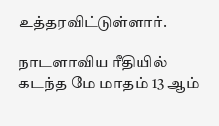உத்தரவிட்டுள்ளார்.

நாடளாவிய ரீதியில் கடந்த மே மாதம் 13 ஆம்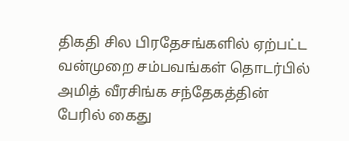திகதி சில பிரதேசங்களில் ஏற்பட்ட வன்முறை சம்பவங்கள் தொடர்பில் அமித் வீரசிங்க சந்தேகத்தின் பேரில் கைது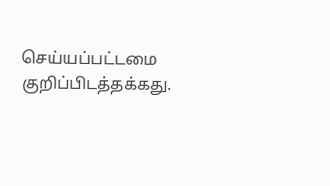செய்யப்பட்டமை குறிப்பிடத்தக்கது.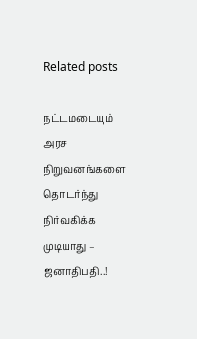Related posts

நட்டமடையும் அரச நிறுவனங்களை தொடர்ந்து நிர்வகிக்க முடியாது – ஜனாதிபதி..!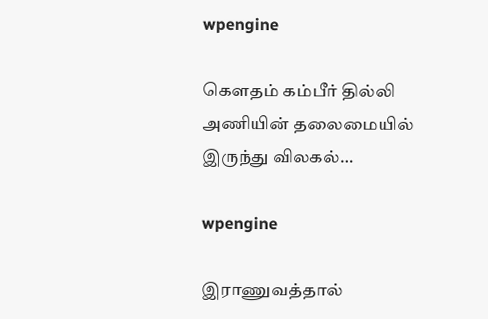wpengine

கெளதம் கம்பீர் தில்லி அணியின் தலைமையில் இருந்து விலகல்…

wpengine

இராணுவத்தால்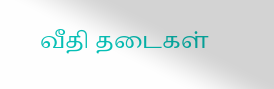வீதி தடைகள்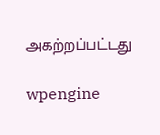அகற்றப்பட்டது

wpengine